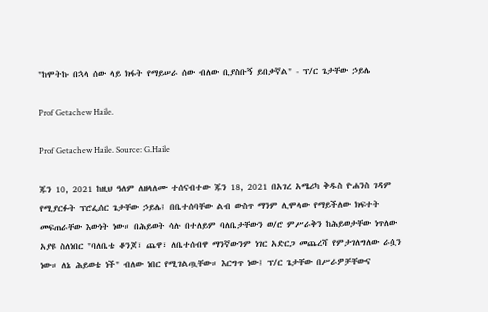"ከሞትኩ በኋላ ሰው ላይ ክፋት የማይሠራ ሰው ብለው ቢያስቡኝ ይበቃኛል" - ፕ/ር ጌታቸው ኃይሌ

Prof Getachew Haile.

Prof Getachew Haile. Source: G.Haile

ጁን 10, 2021 ከዚህ ዓለም ለዘላለሙ ተሰናብተው ጁን 18, 2021 በአገረ አሜሪካ ቅዱስ ዮሐንስ ገዳም የሚያርፉት ፕሮፌሰር ጌታቸው ኃይሌ፤ በቤተሰባቸው ልብ ውስጥ ማንም ሊሞላው የማይችለው ክፍተት መፍጠራቸው እውነት ነው። በሕይወት ሳሉ በተለይም ባለቤታቸውን ወ/ሮ ምሥራቅን ከሕይወታቸው ነጥለው አያዩ ስለነበር "ባለቤቴ ቆንጆ፣ ጨዋ፣ ለቤተሰብዋ ማንኛውንም ነገር አድርጋ መጨረሻ የምታገለግለው ራሷን ነው። ለኔ ሕይወቴ ነች" ብለው ነበር የሚገልጧቸው። እርግጥ ነው፤ ፕ/ር ጌታቸው በሥራዎቻቸውና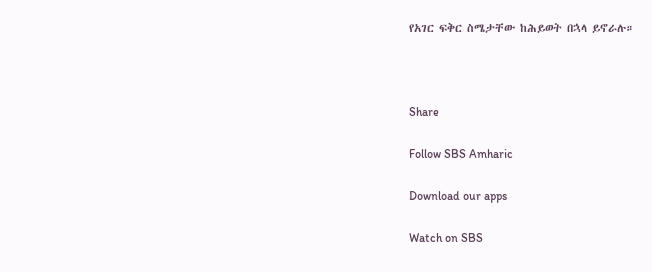የአገር ፍቅር ስሜታቸው ከሕይወት በኋላ ይኖራሉ።



Share

Follow SBS Amharic

Download our apps

Watch on SBS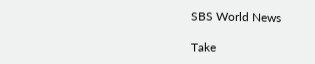SBS World News

Take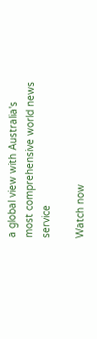a global view with Australia's most comprehensive world news service

Watch now